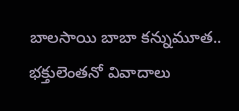బాలసాయి బాబా కన్నుమూత.. భక్తులెంతనో వివాదాలు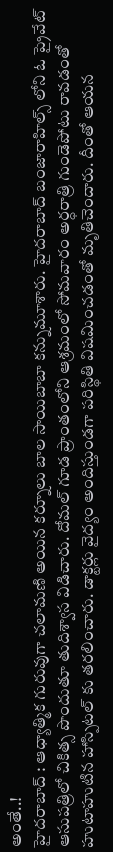అంతే..!
హైదరాబాద్ : ఆధ్యాత్మిక గురువుగా చలామణి అయిన కర్నూలు బాల సాయిబాబా కన్నుమూశారు. హైదరాబాద్ బంజారాహిల్స్ లోని ఓ ప్రైవేట్ ఆసుపత్రిలో చికిత్స పొందుతూ తుదిశ్వాస విడిచారు. దోమల్ గూడ ప్రాంతంలోని ఆశ్రమంలో సోమవారం అర్ధరాత్రి గుండెపోటు రావడంతో హుటాహుటిన హాస్పిటల్ కు తరలించారు. డాక్టర్లు వైద్యం అందిస్తుండగా పరిస్థితి విషమించడంతో మృతిచెందారు. దీంతో ఆయన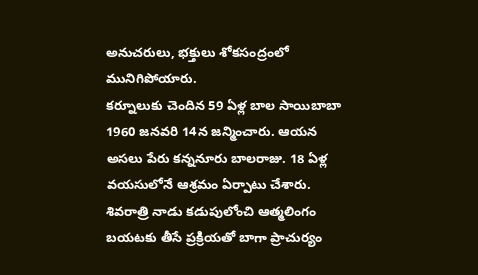అనుచరులు, భక్తులు శోకసంద్రంలో మునిగిపోయారు.
కర్నూలుకు చెందిన 59 ఏళ్ల బాల సాయిబాబా 1960 జనవరి 14న జన్మించారు. ఆయన అసలు పేరు కన్ననూరు బాలరాజు. 18 ఏళ్ల వయసులోనే ఆశ్రమం ఏర్పాటు చేశారు. శివరాత్రి నాడు కడుపులోంచి ఆత్మలింగం బయటకు తీసే ప్రక్రియతో బాగా ప్రాచుర్యం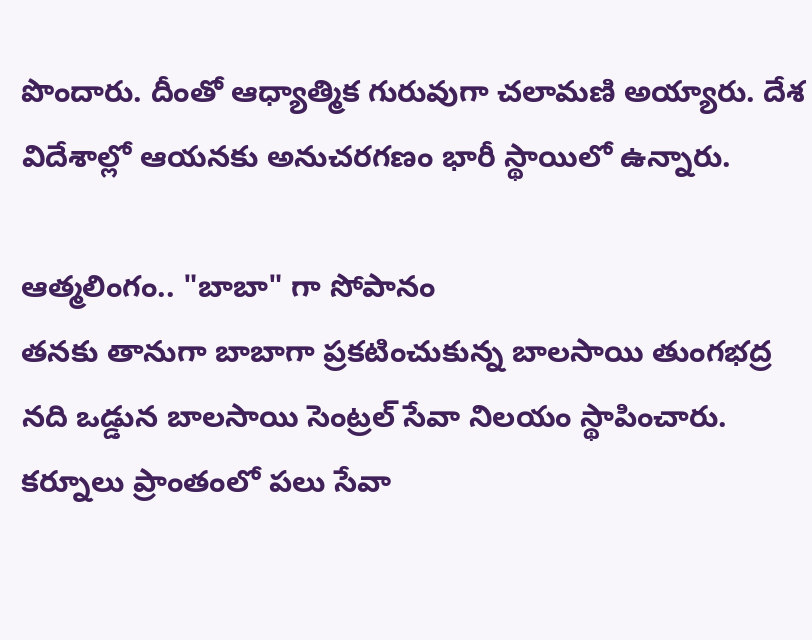పొందారు. దీంతో ఆధ్యాత్మిక గురువుగా చలామణి అయ్యారు. దేశ విదేశాల్లో ఆయనకు అనుచరగణం భారీ స్థాయిలో ఉన్నారు.

ఆత్మలింగం.. "బాబా" గా సోపానం
తనకు తానుగా బాబాగా ప్రకటించుకున్న బాలసాయి తుంగభద్ర నది ఒడ్డున బాలసాయి సెంట్రల్ సేవా నిలయం స్థాపించారు. కర్నూలు ప్రాంతంలో పలు సేవా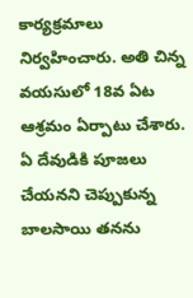కార్యక్రమాలు నిర్వహించారు. అతి చిన్న వయసులో 18వ ఏట ఆశ్రమం ఏర్పాటు చేశారు. ఏ దేవుడికి పూజలు చేయనని చెప్పుకున్న బాలసాయి తనను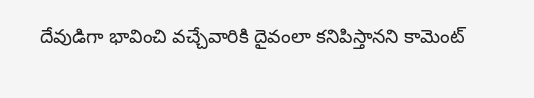దేవుడిగా భావించి వచ్చేవారికి దైవంలా కనిపిస్తానని కామెంట్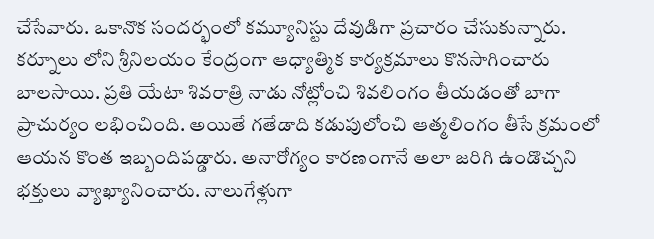చేసేవారు. ఒకానొక సందర్భంలో కమ్యూనిస్టు దేవుడిగా ప్రచారం చేసుకున్నారు.
కర్నూలు లోని శ్రీనిలయం కేంద్రంగా ఆధ్యాత్మిక కార్యక్రమాలు కొనసాగించారు బాలసాయి. ప్రతి యేటా శివరాత్రి నాడు నోట్లోంచి శివలింగం తీయడంతో బాగా ప్రాచుర్యం లభించింది. అయితే గతేడాది కడుపులోంచి ఆత్మలింగం తీసే క్రమంలో ఆయన కొంత ఇబ్బందిపడ్డారు. అనారోగ్యం కారణంగానే అలా జరిగి ఉండొచ్చని భక్తులు వ్యాఖ్యానించారు. నాలుగేళ్లుగా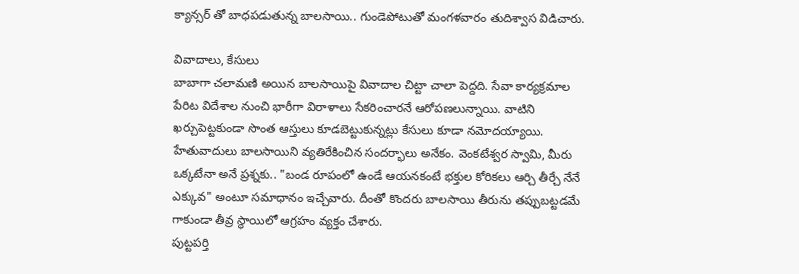క్యాన్సర్ తో బాధపడుతున్న బాలసాయి.. గుండెపోటుతో మంగళవారం తుదిశ్వాస విడిచారు.

వివాదాలు, కేసులు
బాబాగా చలామణి అయిన బాలసాయిపై వివాదాల చిట్టా చాలా పెద్దది. సేవా కార్యక్రమాల పేరిట విదేశాల నుంచి భారీగా విరాళాలు సేకరించారనే ఆరోపణలున్నాయి. వాటిని ఖర్చుపెట్టకుండా సొంత ఆస్తులు కూడబెట్టుకున్నట్లు కేసులు కూడా నమోదయ్యాయి. హేతువాదులు బాలసాయిని వ్యతిరేకించిన సందర్భాలు అనేకం. వెంకటేశ్వర స్వామి, మీరు ఒక్కటేనా అనే ప్రశ్నకు.. "బండ రూపంలో ఉండే ఆయనకంటే భక్తుల కోరికలు ఆర్చి తీర్చే నేనే ఎక్కువ" అంటూ సమాధానం ఇచ్చేవారు. దీంతో కొందరు బాలసాయి తీరును తప్పుబట్టడమే గాకుండా తీవ్ర స్థాయిలో ఆగ్రహం వ్యక్తం చేశారు.
పుట్టపర్తి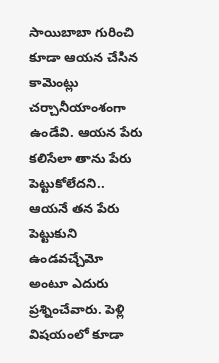సాయిబాబా గురించి కూడా ఆయన చేసిన కామెంట్లు చర్చానీయాంశంగా ఉండేవి. ఆయన పేరు కలిసేలా తాను పేరు పెట్టుకోలేదని.. ఆయనే తన పేరు పెట్టుకుని ఉండవచ్చేమో అంటూ ఎదురు ప్రశ్నించేవారు. పెళ్లి విషయంలో కూడా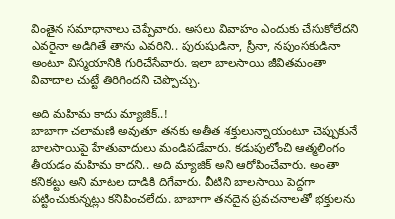వింతైన సమాధానాలు చెప్పేవారు. అసలు వివాహం ఎందుకు చేసుకోలేదని ఎవరైనా అడిగితే తాను ఎవరిని.. పురుషుడినా, స్రీనా, నపుంసకుడినా అంటూ విస్మయానికి గురిచేసేవారు. ఇలా బాలసాయి జీవితమంతా వివాదాల చుట్టే తిరిగిందని చెప్పొచ్చు.

అది మహిమ కాదు మ్యాజిక్..!
బాబాగా చలామణి అవుతూ తనకు అతీత శక్తులున్నాయంటూ చెప్పుకునే బాలసాయిపై హేతువాదులు మండిపడేవారు. కడుపులోంచి ఆత్మలింగం తీయడం మహిమ కాదని.. అది మ్యాజిక్ అని ఆరోపించేవారు. అంతా కనికట్టు అని మాటల దాడికి దిగేవారు. వీటిని బాలసాయి పెద్దగా పట్టించుకున్నట్లు కనిపించలేదు. బాబాగా తనదైన ప్రవచనాలతో భక్తులను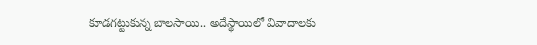కూడగట్టుకున్న బాలసాయి.. అదేస్థాయిలో వివాదాలకు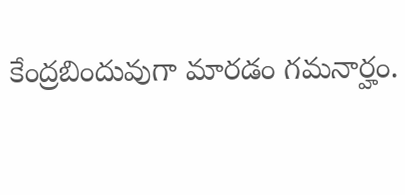కేంద్రబిందువుగా మారడం గమనార్హం.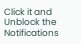Click it and Unblock the Notifications